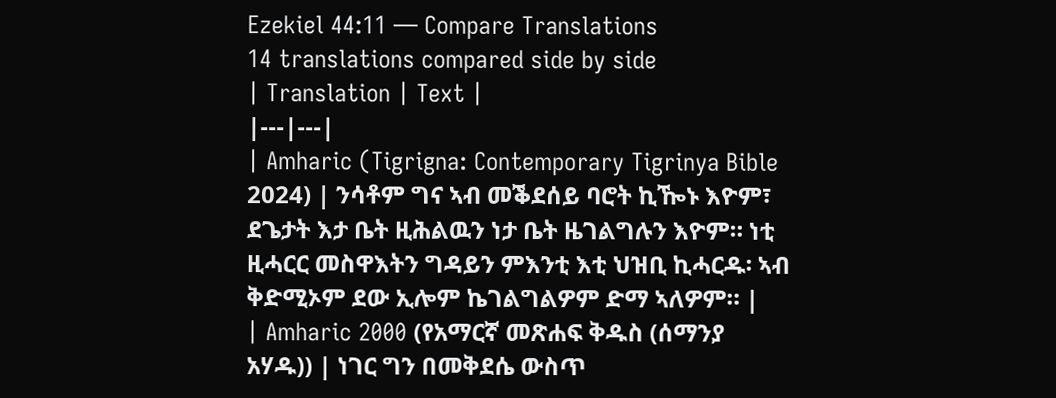Ezekiel 44:11 — Compare Translations
14 translations compared side by side
| Translation | Text |
|---|---|
| Amharic (Tigrigna: Contemporary Tigrinya Bible 2024) | ንሳቶም ግና ኣብ መቕደሰይ ባሮት ኪዀኑ እዮም፣ ደጌታት እታ ቤት ዚሕልዉን ነታ ቤት ዜገልግሉን እዮም። ነቲ ዚሓርር መስዋእትን ግዳይን ምእንቲ እቲ ህዝቢ ኪሓርዱ፡ ኣብ ቅድሚኦም ደው ኢሎም ኬገልግልዎም ድማ ኣለዎም። |
| Amharic 2000 (የአማርኛ መጽሐፍ ቅዱስ (ሰማንያ አሃዱ)) | ነገር ግን በመቅደሴ ውስጥ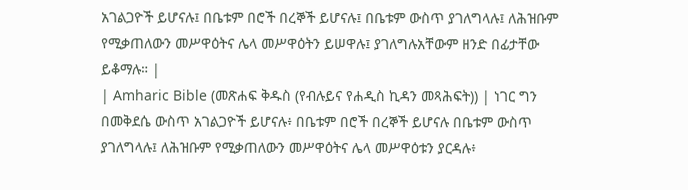አገልጋዮች ይሆናሉ፤ በቤቱም በሮች በረኞች ይሆናሉ፤ በቤቱም ውስጥ ያገለግላሉ፤ ለሕዝቡም የሚቃጠለውን መሥዋዕትና ሌላ መሥዋዕትን ይሠዋሉ፤ ያገለግሉአቸውም ዘንድ በፊታቸው ይቆማሉ። |
| Amharic Bible (መጽሐፍ ቅዱስ (የብሉይና የሐዲስ ኪዳን መጻሕፍት)) | ነገር ግን በመቅደሴ ውስጥ አገልጋዮች ይሆናሉ፥ በቤቱም በሮች በረኞች ይሆናሉ በቤቱም ውስጥ ያገለግላሉ፤ ለሕዝቡም የሚቃጠለውን መሥዋዕትና ሌላ መሥዋዕቱን ያርዳሉ፥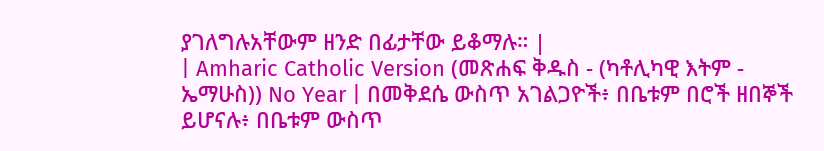ያገለግሉአቸውም ዘንድ በፊታቸው ይቆማሉ። |
| Amharic Catholic Version (መጽሐፍ ቅዱስ - (ካቶሊካዊ እትም - ኤማሁስ)) No Year | በመቅደሴ ውስጥ አገልጋዮች፥ በቤቱም በሮች ዘበኞች ይሆናሉ፥ በቤቱም ውስጥ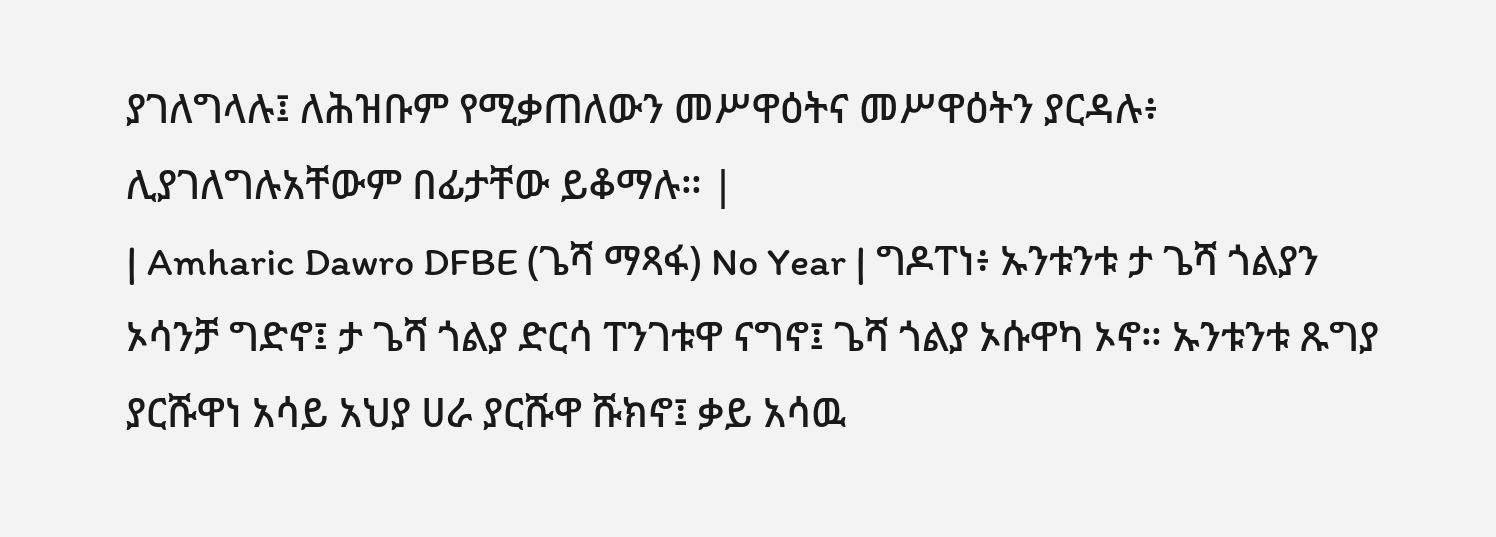ያገለግላሉ፤ ለሕዝቡም የሚቃጠለውን መሥዋዕትና መሥዋዕትን ያርዳሉ፥ ሊያገለግሉአቸውም በፊታቸው ይቆማሉ። |
| Amharic Dawro DFBE (ጌሻ ማጻፋ) No Year | ግዶፐነ፥ ኡንቱንቱ ታ ጌሻ ጎልያን ኦሳንቻ ግድኖ፤ ታ ጌሻ ጎልያ ድርሳ ፐንገቱዋ ናግኖ፤ ጌሻ ጎልያ ኦሱዋካ ኦኖ። ኡንቱንቱ ጹግያ ያርሹዋነ አሳይ አህያ ሀራ ያርሹዋ ሹክኖ፤ ቃይ አሳዉ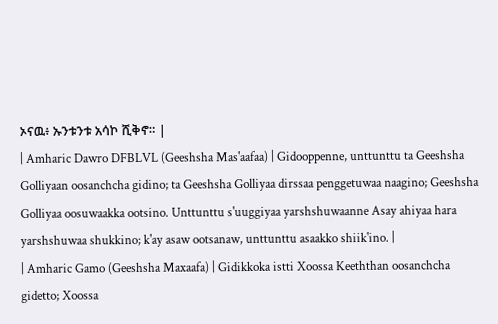ኦናዉ፥ ኡንቱንቱ አሳኮ ሺቅኖ። |
| Amharic Dawro DFBLVL (Geeshsha Mas'aafaa) | Gidooppenne, unttunttu ta Geeshsha Golliyaan oosanchcha gidino; ta Geeshsha Golliyaa dirssaa penggetuwaa naagino; Geeshsha Golliyaa oosuwaakka ootsino. Unttunttu s'uuggiyaa yarshshuwaanne Asay ahiyaa hara yarshshuwaa shukkino; k'ay asaw ootsanaw, unttunttu asaakko shiik'ino. |
| Amharic Gamo (Geeshsha Maxaafa) | Gidikkoka istti Xoossa Keeththan oosanchcha gidetto; Xoossa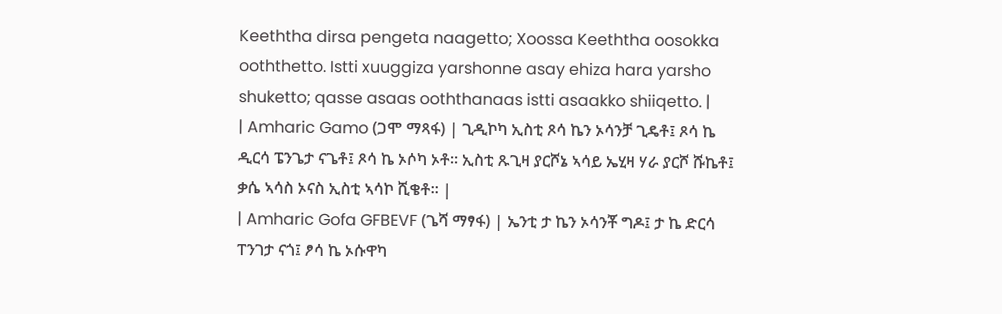Keeththa dirsa pengeta naagetto; Xoossa Keeththa oosokka ooththetto. Istti xuuggiza yarshonne asay ehiza hara yarsho shuketto; qasse asaas ooththanaas istti asaakko shiiqetto. |
| Amharic Gamo (ጋሞ ማጻፋ) | ጊዲኮካ ኢስቲ ጾሳ ኬን ኦሳንቻ ጊዴቶ፤ ጾሳ ኬ ዲርሳ ፔንጌታ ናጌቶ፤ ጾሳ ኬ ኦሶካ ኦቶ። ኢስቲ ጹጊዛ ያርሾኔ ኣሳይ ኤሂዛ ሃራ ያርሾ ሹኬቶ፤ ቃሴ ኣሳስ ኦናስ ኢስቲ ኣሳኮ ሺቄቶ። |
| Amharic Gofa GFBEVF (ጌሻ ማፃፋ) | ኤንቲ ታ ኬን ኦሳንቾ ግዶ፤ ታ ኬ ድርሳ ፐንገታ ናጎ፤ ፆሳ ኬ ኦሱዋካ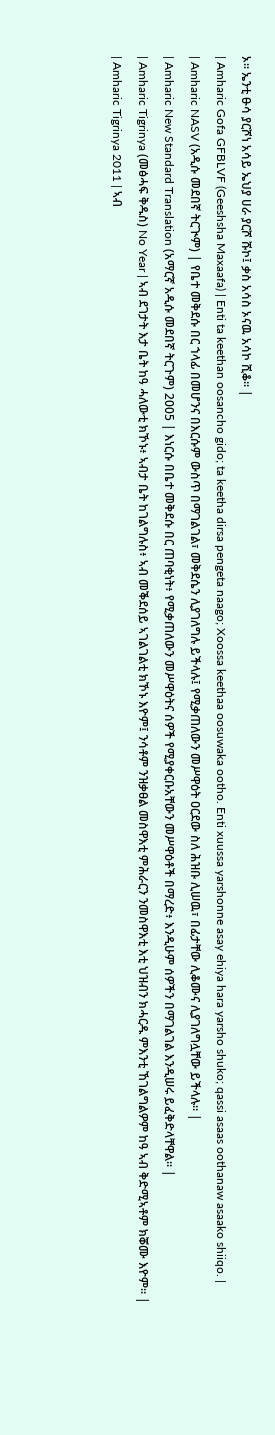ኦ። ኤንቲ ፁሳ ያርሾነ አሳይ ኤህያ ሀራ ያርሾ ሹኮ፤ ቃስ አሳስ ኦናዉ አሳኮ ሺቆ። |
| Amharic Gofa GFBLVF (Geeshsha Maxaafa) | Enti ta keethan oosancho gido; ta keetha dirsa pengeta naago; Xoossa keethaa oosuwaka ootho. Enti xuussa yarshonne asay ehiya hara yarsho shuko; qassi asaas oothanaw asaako shiiqo. |
| Amharic NASV (አዲሱ መደበኛ ትርጒም) | የቤተ መቅደሱ በር ኀላፊ በመሆንና በእርሱም ውስጥ በማገልገል፣ መቅደሴን ሊያገለግሉ ይችላሉ፤ የሚቃጠለውን መሥዋዕት ዐርደው ስለ ሕዝቡ ሊሠዉ፣ በፊታቸው ሊቆሙና ሊያገለግሏቸው ይችላሉ። |
| Amharic New Standard Translation (አማርኛ አዲሱ መደበኛ ትርጉም) 2005 | እነርሱ በቤተ መቅደሱ በር ጠባቂነት፥ የሚቃጠለውን መሥዋዕትና ሰዎች የሚያቀርቡአቸውን መሥዋዕቶች በማረድ፥ እንዲሁም ሰዎችን በማገልገል እንዲሠሩ ይፈቅድላቸዋል። |
| Amharic Tigrinya (መፅሓፍ ቅዱስ) No Year | ኣብ ደገታት እታ ቤት ከዓ ሓለውቲ ክኾኑ፥ ኣብታ ቤት ከገልግሉስ፥ ኣብ መቕደሰይ ኣገልገልቲ ክኾኑ እዮም፤ ንሳቶም ንዝቃፀል መስዋእቲ ምሕራርን ንመስዋእቲ እቲ ህዝብን ክሓርዱ ምእንቲ ኸገልግልዎም ከዓ ኣብ ቅድሚኣቶም ክቖሙ እዮም። |
| Amharic Tigrinya 2011 | ኣብ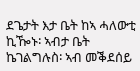ደጌታት እታ ቤት ከኣ ሓለውቲ ኪዀኑ፡ ኣብታ ቤት ኬገልግሉስ፡ ኣብ መቕደሰይ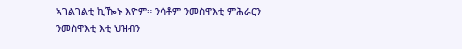ኣገልገልቲ ኪዀኑ እዮም። ንሳቶም ንመስዋእቲ ምሕራርን ንመስዋእቲ እቲ ህዝብን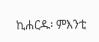ኪሐርዱ፡ ምእንቲ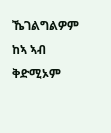ኼገልግልዎም ከኣ ኣብ ቅድሚኦም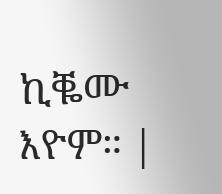ኪቘሙ እዮም። |